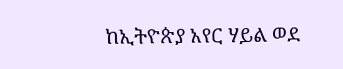ከኢትዮጵያ አየር ሃይል ወደ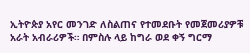ኢትዮጵያ አየር መንገድ ለስልጠና የተመደቡት የመጀመሪያዎቹ አራት አብራሪዎች። በምስሉ ላይ ከግራ ወደ ቀኝ ግርማ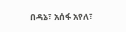በዳኔ፣ አሰፋ አየለ፣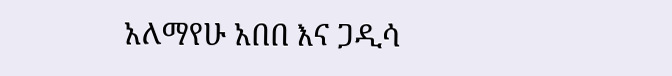አለማየሁ አበበ እና ጋዲሳ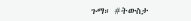ጉማ። #ትውስታ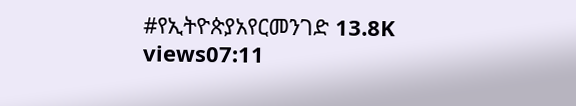#የኢትዮጵያአየርመንገድ 13.8K views07:11